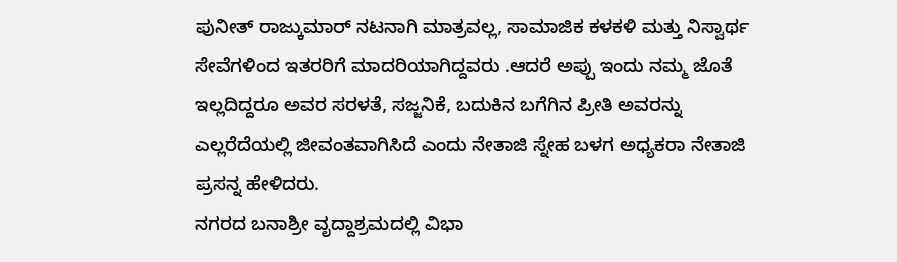ಪುನೀತ್ ರಾಜ್ಕುಮಾರ್ ನಟನಾಗಿ ಮಾತ್ರವಲ್ಲ, ಸಾಮಾಜಿಕ ಕಳಕಳಿ ಮತ್ತು ನಿಸ್ವಾರ್ಥ ಸೇವೆಗಳಿಂದ ಇತರರಿಗೆ ಮಾದರಿಯಾಗಿದ್ದವರು .ಆದರೆ ಅಪ್ಪು ಇಂದು ನಮ್ಮ ಜೊತೆ ಇಲ್ಲದಿದ್ದರೂ ಅವರ ಸರಳತೆ, ಸಜ್ಜನಿಕೆ, ಬದುಕಿನ ಬಗೆಗಿನ ಪ್ರೀತಿ ಅವರನ್ನು ಎಲ್ಲರೆದೆಯಲ್ಲಿ ಜೀವಂತವಾಗಿಸಿದೆ ಎಂದು ನೇತಾಜಿ ಸ್ನೇಹ ಬಳಗ ಅಧ್ಯಕರಾ ನೇತಾಜಿ ಪ್ರಸನ್ನ ಹೇಳಿದರು.
ನಗರದ ಬನಾಶ್ರೀ ವೃದ್ದಾಶ್ರಮದಲ್ಲಿ ವಿಭಾ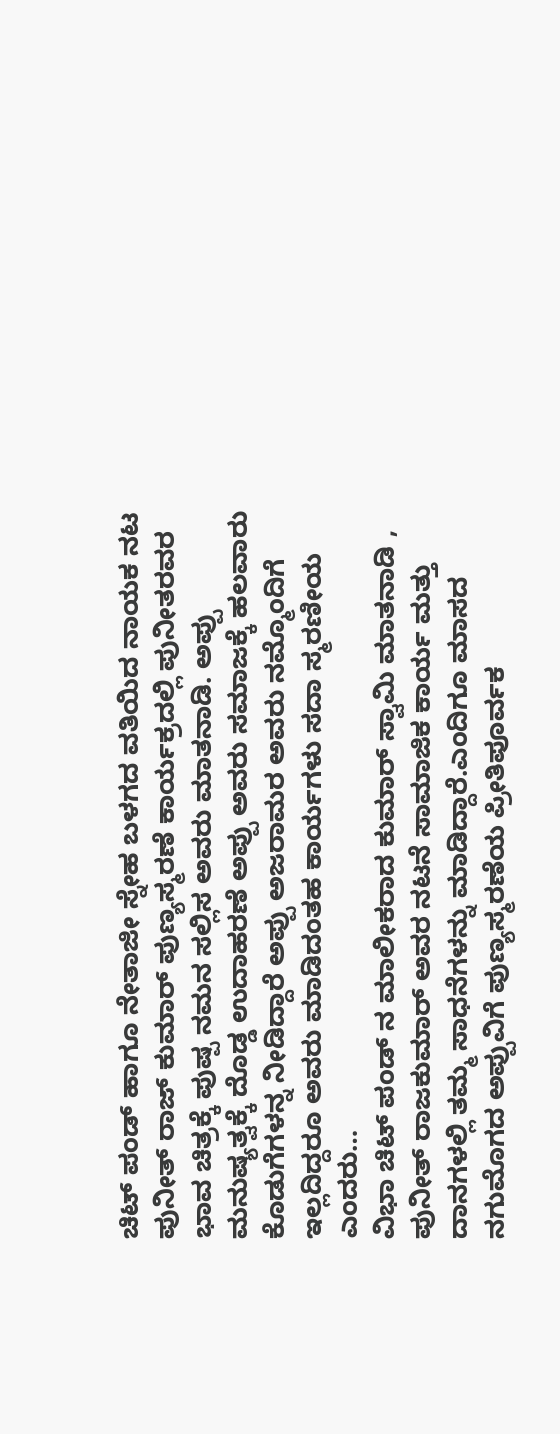ಚಿಟ್ ಪಂಡ್ ಹಾಗೂ ನೇತಾಜೀ ಸ್ನೇಹ ಬಳಗದ ವತಿಯಿದ ನಾಯಕ ನಟ ಪುನೀತ್ ರಾಜ್ ಕುಮಾರ್ ಪುಣ್ಯಸ್ಮರಣೆ ಕಾರ್ಯಕ್ರದಲ್ಲಿ ಪುನೀತರವರ ಭಾವ ಚಿತ್ರಕ್ಕೆ ಪುಷ್ಪ ನಮನ ಸಲ್ಲಿಸ ಅವರು ಮಾತನಾಡಿ. ಅಪ್ಪು ಮನುಷ್ಯತ್ವಕ್ಕೆ ದೊಡ್ಡ ಉದಾಹರಣೆ ಅಪ್ಪು ಅವರು ಸಮಾಜಕ್ಕೆ ಹಲವಾರು ಕೊಡುಗೆಗಳನ್ನ ನೀಡಿದ್ದಾರೆ ಅಪ್ಪು ಅಜರಾಮರ ಅವರು ನಮ್ಮೊಂದಿಗೆ ಇಲ್ಲದಿದ್ದರೂ ಅವರು ಮಾಡಿದಂತಹ ಕಾರ್ಯಗಳು ಸದಾ ಸ್ಮರಣೀಯ ಎಂದರು…
ವಿಭಾ ಚಿಟ್ ಪಂಡ್ ನ ಮಾಲೀಕರಾದ ಕುಮಾರ್ ಸ್ವಾಮಿ ಮಾತನಾಡಿ , ಪುನೀತ್ ರಾಜಕುಮಾರ್ ಅವರ ನಟನೆ ಸಾಮಾಜಿಕ ಕಾರ್ಯ ಮತ್ತು ದಾನಗಳಲ್ಲಿ ತಮ್ಮ ಸಾಧನೆಗಳನ್ನು ಮಾಡಿದ್ದಾರೆ.ಎಂದಿಗೂ ಮಾಸದ ನಗುಮೊಗದ ಅಪ್ಪುವಿಗೆ ಪುಣ್ಯಸ್ಮರಣೆಯ ಪ್ರೀತಿಪೂರ್ವಕ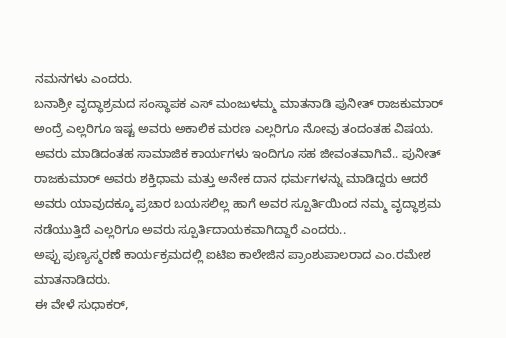ನಮನಗಳು ಎಂದರು.
ಬನಾಶ್ರೀ ವೃದ್ಧಾಶ್ರಮದ ಸಂಸ್ಥಾಪಕ ಎಸ್ ಮಂಜುಳಮ್ಮ ಮಾತನಾಡಿ ಪುನೀತ್ ರಾಜಕುಮಾರ್ ಅಂದ್ರೆ ಎಲ್ಲರಿಗೂ ಇಷ್ಟ ಅವರು ಅಕಾಲಿಕ ಮರಣ ಎಲ್ಲರಿಗೂ ನೋವು ತಂದಂತಹ ವಿಷಯ. ಅವರು ಮಾಡಿದಂತಹ ಸಾಮಾಜಿಕ ಕಾರ್ಯಗಳು ಇಂದಿಗೂ ಸಹ ಜೀವಂತವಾಗಿವೆ.. ಪುನೀತ್ ರಾಜಕುಮಾರ್ ಅವರು ಶಕ್ತಿಧಾಮ ಮತ್ತು ಅನೇಕ ದಾನ ಧರ್ಮಗಳನ್ನು ಮಾಡಿದ್ದರು ಆದರೆ ಅವರು ಯಾವುದಕ್ಕೂ ಪ್ರಚಾರ ಬಯಸಲಿಲ್ಲ ಹಾಗೆ ಅವರ ಸ್ಪೂರ್ತಿಯಿಂದ ನಮ್ಮ ವೃದ್ಧಾಶ್ರಮ ನಡೆಯುತ್ತಿದೆ ಎಲ್ಲರಿಗೂ ಅವರು ಸ್ಪೂರ್ತಿದಾಯಕವಾಗಿದ್ದಾರೆ ಎಂದರು..
ಅಪ್ಪು ಪುಣ್ಯಸ್ಮರಣೆ ಕಾರ್ಯಕ್ರಮದಲ್ಲಿ ಐಟಿಐ ಕಾಲೇಜಿನ ಪ್ರಾಂಶುಪಾಲರಾದ ಎಂ.ರಮೇಶ ಮಾತನಾಡಿದರು.
ಈ ವೇಳೆ ಸುಧಾಕರ್,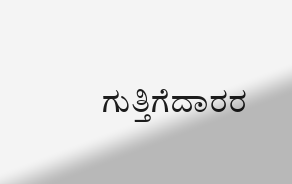ಗುತ್ತಿಗೆದಾರರ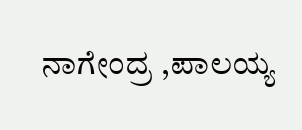ನಾಗೇಂದ್ರ ,ಪಾಲಯ್ಯ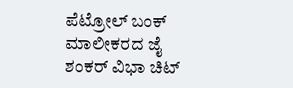ಪೆಟ್ರೋಲ್ ಬಂಕ್ ಮಾಲೀಕರದ ಜೈ ಶಂಕರ್ ವಿಭಾ ಚಿಟ್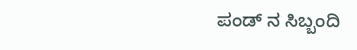ಪಂಡ್ ನ ಸಿಬ್ಬಂದಿ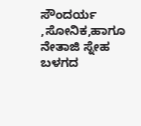ಸೌಂದರ್ಯ ,ಸೋನಿಕ,ಹಾಗೂ ನೇತಾಜಿ ಸ್ನೇಹ ಬಳಗದ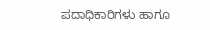ಪದಾಧಿಕಾರಿಗಳು ಹಾಗೂ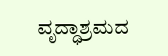ವೃದ್ಧಾಶ್ರಮದ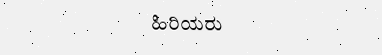ಹಿರಿಯರು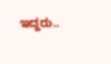ಇದ್ದರು..